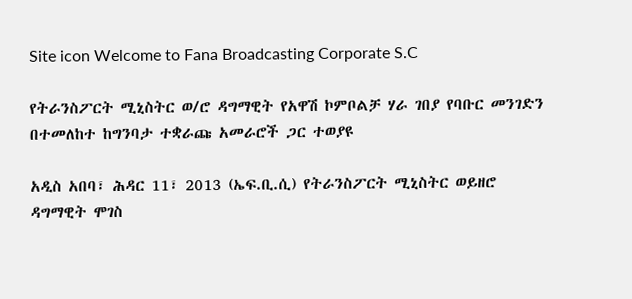Site icon Welcome to Fana Broadcasting Corporate S.C

የትራንስፖርት ሚኒስትር ወ/ሮ ዳግማዊት የአዋሽ ኮምቦልቻ ሃራ ገበያ የባቡር መንገድን በተመለከተ ከግንባታ ተቋራጩ አመራሮች ጋር ተወያዩ

አዲስ አበባ፣ ሕዳር 11፣ 2013 (ኤፍ.ቢ.ሲ) የትራንስፖርት ሚኒስትር ወይዘሮ ዳግማዊት ሞገስ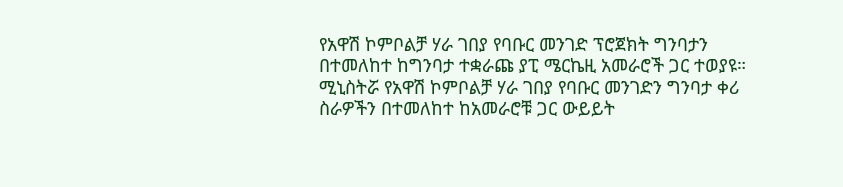የአዋሽ ኮምቦልቻ ሃራ ገበያ የባቡር መንገድ ፕሮጀክት ግንባታን በተመለከተ ከግንባታ ተቋራጩ ያፒ ሜርኬዚ አመራሮች ጋር ተወያዩ።
ሚኒስትሯ የአዋሽ ኮምቦልቻ ሃራ ገበያ የባቡር መንገድን ግንባታ ቀሪ ስራዎችን በተመለከተ ከአመራሮቹ ጋር ውይይት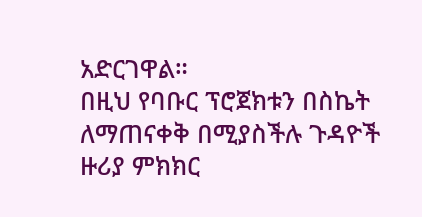አድርገዋል።
በዚህ የባቡር ፕሮጀክቱን በስኬት ለማጠናቀቅ በሚያስችሉ ጉዳዮች ዙሪያ ምክክር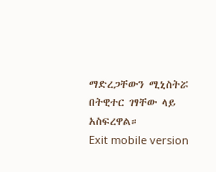ማድረጋቸውን ሚኒስትሯ በትዊተር ገፃቸው ላይ አስፍረዋል።
Exit mobile version